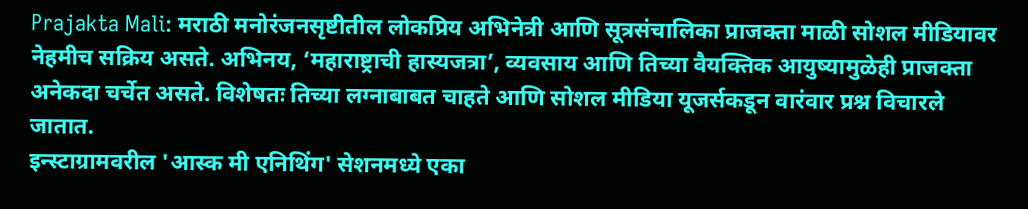Prajakta Mali: मराठी मनोरंजनसृष्टीतील लोकप्रिय अभिनेत्री आणि सूत्रसंचालिका प्राजक्ता माळी सोशल मीडियावर नेहमीच सक्रिय असते. अभिनय, ‘महाराष्ट्राची हास्यजत्रा’, व्यवसाय आणि तिच्या वैयक्तिक आयुष्यामुळेही प्राजक्ता अनेकदा चर्चेत असते. विशेषतः तिच्या लग्नाबाबत चाहते आणि सोशल मीडिया यूजर्सकडून वारंवार प्रश्न विचारले जातात.
इन्स्टाग्रामवरील 'आस्क मी एनिथिंग' सेशनमध्ये एका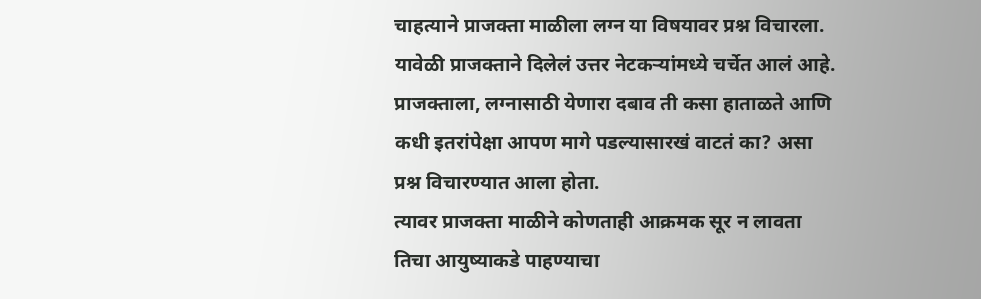चाहत्याने प्राजक्ता माळीला लग्न या विषयावर प्रश्न विचारला. यावेळी प्राजक्ताने दिलेलं उत्तर नेटकऱ्यांमध्ये चर्चेत आलं आहे. प्राजक्ताला, लग्नासाठी येणारा दबाव ती कसा हाताळते आणि कधी इतरांपेक्षा आपण मागे पडल्यासारखं वाटतं का? असा प्रश्न विचारण्यात आला होता.
त्यावर प्राजक्ता माळीने कोणताही आक्रमक सूर न लावता तिचा आयुष्याकडे पाहण्याचा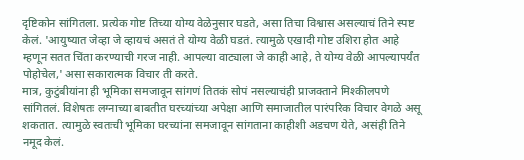दृष्टिकोन सांगितला. प्रत्येक गोष्ट तिच्या योग्य वेळेनुसार घडते, असा तिचा विश्वास असल्याचं तिने स्पष्ट केलं. 'आयुष्यात जेव्हा जे व्हायचं असतं ते योग्य वेळी घडतं. त्यामुळे एखादी गोष्ट उशिरा होत आहे म्हणून सतत चिंता करण्याची गरज नाही. आपल्या वाट्याला जे काही आहे, ते योग्य वेळी आपल्यापर्यंत पोहोचेल,' असा सकारात्मक विचार ती करते.
मात्र, कुटुंबीयांना ही भूमिका समजावून सांगणं तितकं सोपं नसल्याचंही प्राजक्ताने मिश्कीलपणे सांगितलं. विशेषतः लग्नाच्या बाबतीत घरच्यांच्या अपेक्षा आणि समाजातील पारंपरिक विचार वेगळे असू शकतात. त्यामुळे स्वतःची भूमिका घरच्यांना समजावून सांगताना काहीशी अडचण येते, असंही तिने नमूद केलं.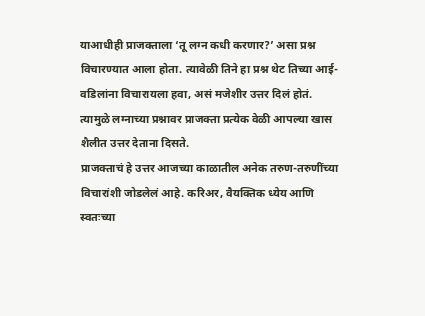याआधीही प्राजक्ताला ‘तू लग्न कधी करणार?’ असा प्रश्न विचारण्यात आला होता. त्यावेळी तिने हा प्रश्न थेट तिच्या आई-वडिलांना विचारायला हवा, असं मजेशीर उत्तर दिलं होतं. त्यामुळे लग्नाच्या प्रश्नावर प्राजक्ता प्रत्येक वेळी आपल्या खास शैलीत उत्तर देताना दिसते.
प्राजक्ताचं हे उत्तर आजच्या काळातील अनेक तरुण-तरुणींच्या विचारांशी जोडलेलं आहे. करिअर, वैयक्तिक ध्येय आणि स्वतःच्या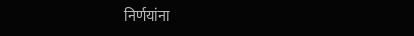निर्णयांना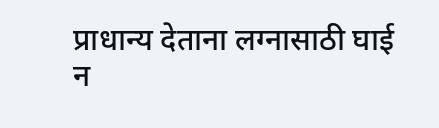प्राधान्य देताना लग्नासाठी घाई न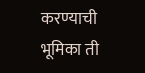करण्याची भूमिका ती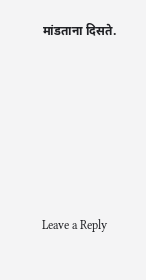मांडताना दिसते.






Leave a Reply